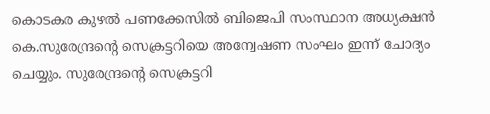കൊടകര കുഴല്‍ പണക്കേസില്‍ ബിജെപി സംസ്ഥാന അധ്യക്ഷന്‍ കെ.സുരേന്ദ്രന്റെ സെക്രട്ടറിയെ അന്വേഷണ സംഘം ഇന്ന് ചോദ്യം ചെയ്യും. സുരേന്ദ്രന്റെ സെക്രട്ടറി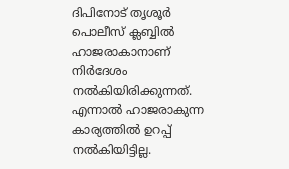ദിപിനോട് തൃശൂര്‍ പൊലീസ് ക്ലബ്ബില്‍ ഹാജരാകാനാണ് നിര്‍ദേശം നല്‍കിയിരിക്കുന്നത്. എന്നാല്‍ ഹാജരാകുന്ന കാര്യത്തില്‍ ഉറപ്പ് നല്‍കിയിട്ടില്ല.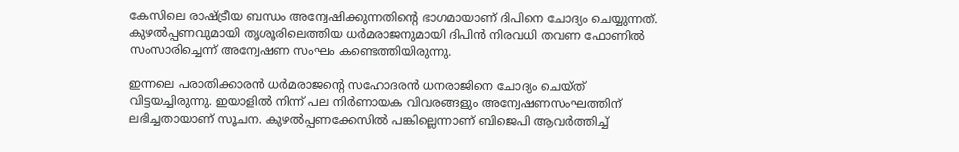കേസിലെ രാഷ്ട്രീയ ബന്ധം അന്വേഷിക്കുന്നതിന്റെ ഭാഗമായാണ് ദിപിനെ ചോദ്യം ചെയ്യുന്നത്. കുഴല്‍പ്പണവുമായി തൃശൂരിലെത്തിയ ധര്‍മരാജനുമായി ദിപിന്‍ നിരവധി തവണ ഫോണില്‍ സംസാരിച്ചെന്ന് അന്വേഷണ സംഘം കണ്ടെത്തിയിരുന്നു.

ഇന്നലെ പരാതിക്കാരന്‍ ധര്‍മരാജന്റെ സഹോദരന്‍ ധനരാജിനെ ചോദ്യം ചെയ്ത് വിട്ടയച്ചിരുന്നു. ഇയാളില്‍ നിന്ന് പല നിര്‍ണായക വിവരങ്ങളും അന്വേഷണസംഘത്തിന് ലഭിച്ചതായാണ് സൂചന. കുഴല്‍പ്പണക്കേസില്‍ പങ്കില്ലെന്നാണ് ബിജെപി ആവര്‍ത്തിച്ച്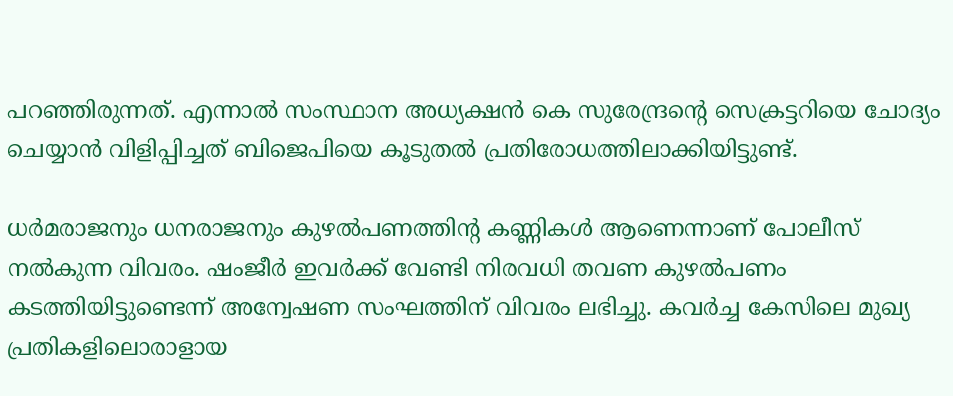പറഞ്ഞിരുന്നത്. എന്നാല്‍ സംസ്ഥാന അധ്യക്ഷന്‍ കെ സുരേന്ദ്രന്റെ സെക്രട്ടറിയെ ചോദ്യം ചെയ്യാന്‍ വിളിപ്പിച്ചത് ബിജെപിയെ കൂടുതല്‍ പ്രതിരോധത്തിലാക്കിയിട്ടുണ്ട്.

ധർമരാജനും ധനരാജനും കുഴൽപണത്തിന്റ കണ്ണികൾ ആണെന്നാണ് പോലീസ് നൽകുന്ന വിവരം. ഷംജീർ ഇവർക്ക് വേണ്ടി നിരവധി തവണ കുഴൽപണം കടത്തിയിട്ടുണ്ടെന്ന് അന്വേഷണ സംഘത്തിന് വിവരം ലഭിച്ചു. കവർച്ച കേസിലെ മുഖ്യ പ്രതികളിലൊരാളായ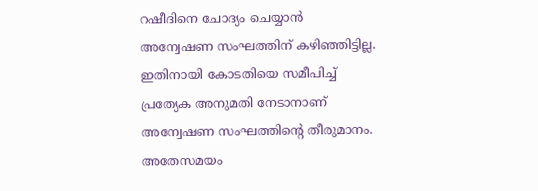റഷീദിനെ ചോദ്യം ചെയ്യാൻ അന്വേഷണ സംഘത്തിന് കഴിഞ്ഞിട്ടില്ല. ഇതിനായി കോടതിയെ സമീപിച്ച് പ്രത്യേക അനുമതി നേടാനാണ് അന്വേഷണ സംഘത്തിന്റെ തീരുമാനം. അതേസമയം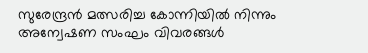സുരേന്ദ്രൻ മത്സരിച്ച കോന്നിയിൽ നിന്നും അന്വേഷണ സംഘം വിവരങ്ങൾ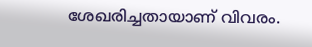ശേഖരിച്ചതായാണ് വിവരം.